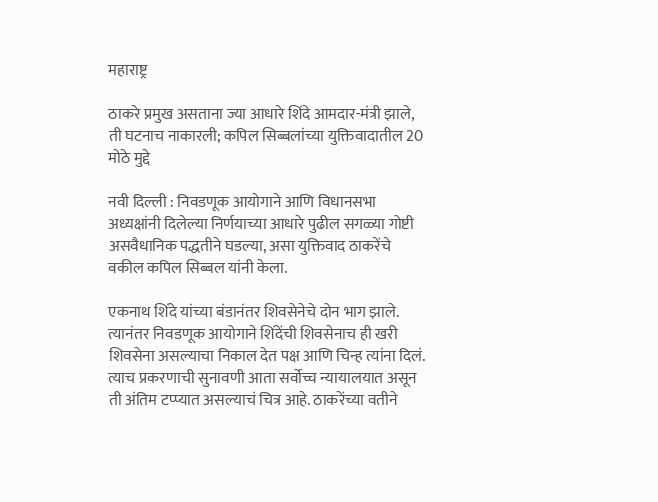महाराष्ट्र

ठाकरे प्रमुख असताना ज्या आधारे शिंदे आमदार-मंत्री झाले, ती घटनाच नाकारली; कपिल सिब्बलांच्या युक्तिवादातील 20 मोठे मुद्दे

नवी दिल्ली : निवडणूक आयोगाने आणि विधानसभा अध्यक्षांनी दिलेल्या निर्णयाच्या आधारे पुढील सगळ्या गोष्टी असवैधानिक पद्धतीने घडल्या, असा युक्तिवाद ठाकरेंचे वकील कपिल सिब्बल यांनी केला.

एकनाथ शिंदे यांच्या बंडानंतर शिवसेनेचे दोन भाग झाले. त्यानंतर निवडणूक आयोगाने शिंदेंची शिवसेनाच ही खरी शिवसेना असल्याचा निकाल देत पक्ष आणि चिन्ह त्यांना दिलं. त्याच प्रकरणाची सुनावणी आता सर्वोच्च न्यायालयात असून ती अंतिम टप्प्यात असल्याचं चित्र आहे. ठाकरेंच्या वतीने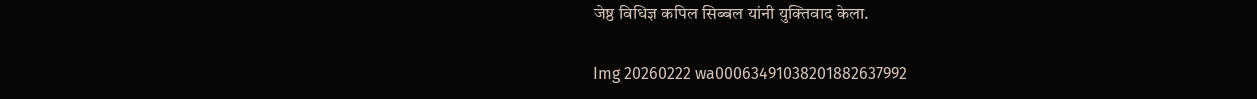जेष्ठ विधिज्ञ कपिल सिब्बल यांनी युक्तिवाद केला.

Img 20260222 wa00063491038201882637992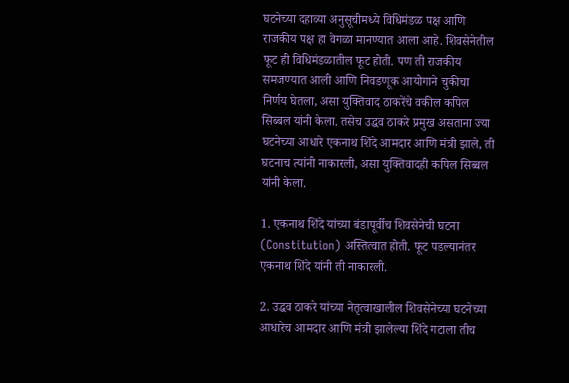घटनेच्या दहाव्या अनुसूचीमध्ये विधिमंडळ पक्ष आणि राजकीय पक्ष हा वेगळा मानण्यात आला आहे. शिवसेनेतील फूट ही विधिमंडळातील फूट होती. पण ती राजकीय समजण्यात आली आणि निवडणूक आयोगाने चुकीचा निर्णय घेतला, असा युक्तिवाद ठाकरेंचे वकील कपिल सिब्बल यांनी केला. तसेच उद्धव ठाकरे प्रमुख असताना ज्या घटनेच्या आधारे एकनाथ शिंदे आमदार आणि मंत्री झाले, ती घटनाच त्यांनी नाकारली, असा युक्तिवादही कपिल सिब्बल यांनी केला.

1. एकनाथ शिंदे यांच्या बंडापूर्वीच शिवसेनेची घटना (Constitution) अस्तित्वात होती. फूट पडल्यानंतर एकनाथ शिंदे यांनी ती नाकारली.

2. उद्धव ठाकरे यांच्या नेतृत्वाखालील शिवसेनेच्या घटनेच्या आधारेच आमदार आणि मंत्री झालेल्या शिंदे गटाला तीच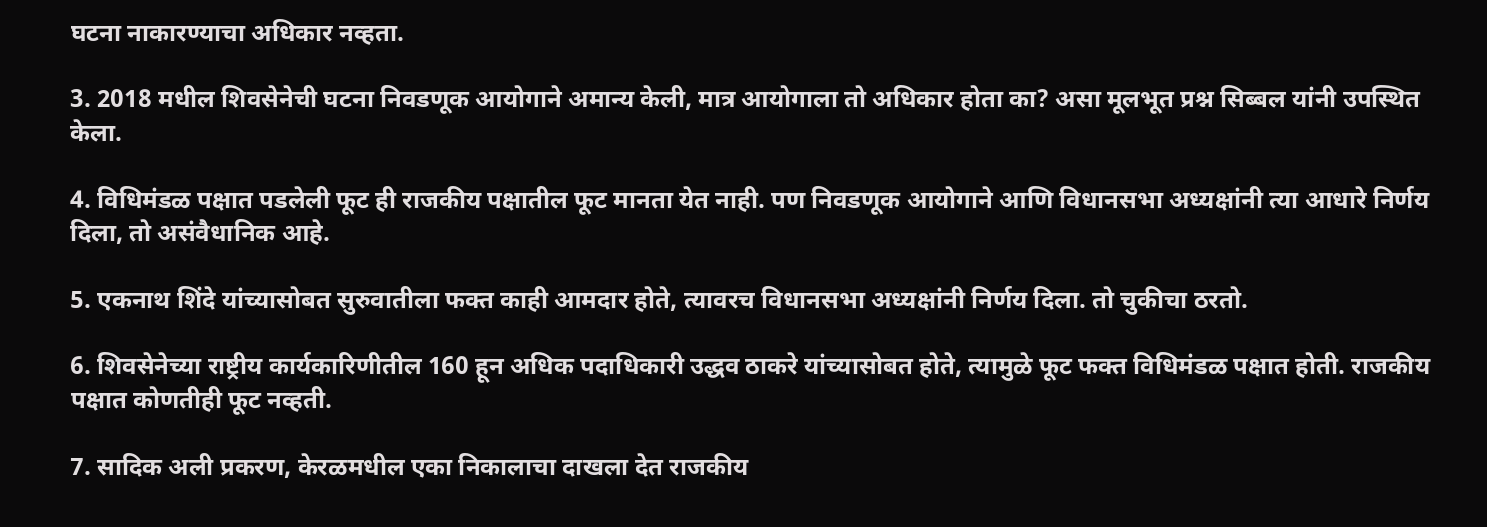घटना नाकारण्याचा अधिकार नव्हता.

3. 2018 मधील शिवसेनेची घटना निवडणूक आयोगाने अमान्य केली, मात्र आयोगाला तो अधिकार होता का? असा मूलभूत प्रश्न सिब्बल यांनी उपस्थित केला.

4. विधिमंडळ पक्षात पडलेली फूट ही राजकीय पक्षातील फूट मानता येत नाही. पण निवडणूक आयोगाने आणि विधानसभा अध्यक्षांनी त्या आधारे निर्णय दिला, तो असंवैधानिक आहे.

5. एकनाथ शिंदे यांच्यासोबत सुरुवातीला फक्त काही आमदार होते, त्यावरच विधानसभा अध्यक्षांनी निर्णय दिला. तो चुकीचा ठरतो.

6. शिवसेनेच्या राष्ट्रीय कार्यकारिणीतील 160 हून अधिक पदाधिकारी उद्धव ठाकरे यांच्यासोबत होते, त्यामुळे फूट फक्त विधिमंडळ पक्षात होती. राजकीय पक्षात कोणतीही फूट नव्हती.

7. सादिक अली प्रकरण, केरळमधील एका निकालाचा दाखला देत राजकीय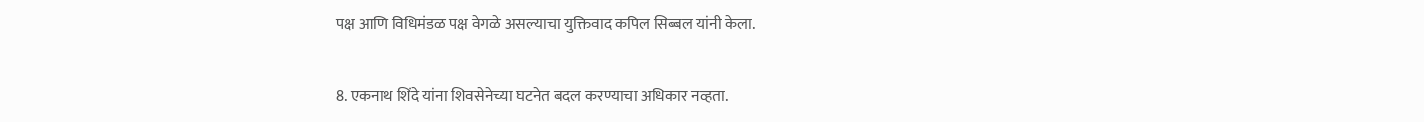पक्ष आणि विधिमंडळ पक्ष वेगळे असल्याचा युक्तिवाद कपिल सिब्बल यांनी केला.

8. एकनाथ शिंदे यांना शिवसेनेच्या घटनेत बदल करण्याचा अधिकार नव्हता.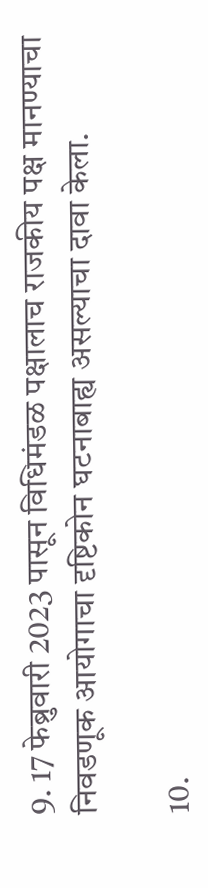9. 17 फेब्रुवारी 2023 पासून विधिमंडळ पक्षालाच राजकीय पक्ष मानण्याचा निवडणूक आयोगाचा दृष्टिकोन घटनाबाह्य असल्याचा दावा केला.

10.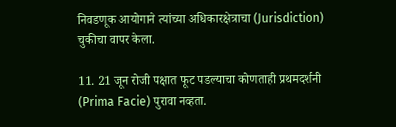निवडणूक आयोगाने त्यांच्या अधिकारक्षेत्राचा (Jurisdiction) चुकीचा वापर केला.

11. 21 जून रोजी पक्षात फूट पडल्याचा कोणताही प्रथमदर्शनी (Prima Facie) पुरावा नव्हता.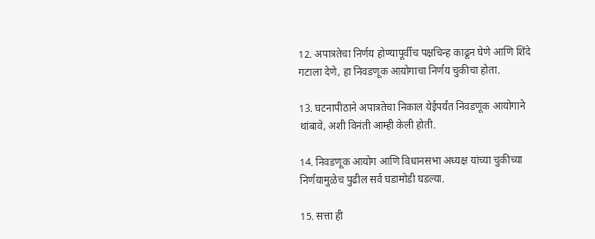12. अपात्रतेचा निर्णय होण्यापूर्वीच पक्षचिन्ह काढून घेणे आणि शिंदे गटाला देणे, हा निवडणूक आयोगाचा निर्णय चुकीचा होता.

13. घटनापीठाने अपात्रतेचा निकाल येईपर्यंत निवडणूक आयोगाने थांबावे, अशी विनंती आम्ही केली होती.

14. निवडणूक आयोग आणि विधानसभा अध्यक्ष यांच्या चुकीच्या निर्णयामुळेच पुढील सर्व घडामोडी घडल्या.

15. सत्ता ही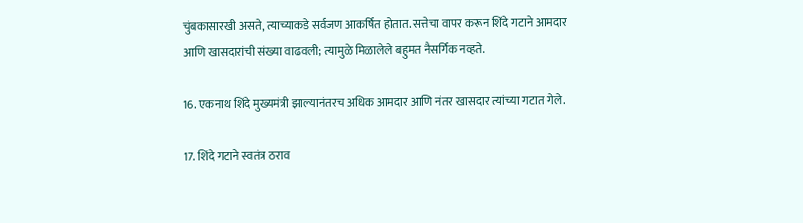चुंबकासारखी असते, त्याच्याकडे सर्वजण आकर्षित होतात. सत्तेचा वापर करून शिंदे गटाने आमदार आणि खासदारांची संख्या वाढवली; त्यामुळे मिळालेले बहुमत नैसर्गिक नव्हते.

16. एकनाथ शिंदे मुख्यमंत्री झाल्यानंतरच अधिक आमदार आणि नंतर खासदार त्यांच्या गटात गेले.

17. शिंदे गटाने स्वतंत्र ठराव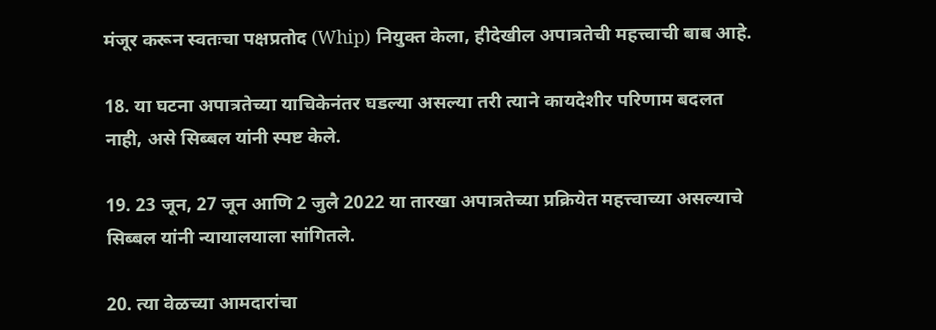मंजूर करून स्वतःचा पक्षप्रतोद (Whip) नियुक्त केला, हीदेखील अपात्रतेची महत्त्वाची बाब आहे.

18. या घटना अपात्रतेच्या याचिकेनंतर घडल्या असल्या तरी त्याने कायदेशीर परिणाम बदलत नाही, असे सिब्बल यांनी स्पष्ट केले.

19. 23 जून, 27 जून आणि 2 जुलै 2022 या तारखा अपात्रतेच्या प्रक्रियेत महत्त्वाच्या असल्याचे सिब्बल यांनी न्यायालयाला सांगितले.

20. त्या वेळच्या आमदारांचा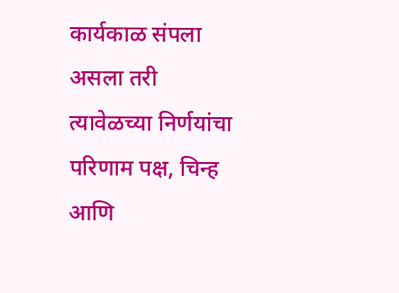कार्यकाळ संपला असला तरी त्यावेळच्या निर्णयांचा परिणाम पक्ष, चिन्ह आणि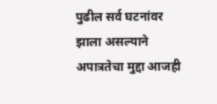पुढील सर्व घटनांवर झाला असल्याने अपात्रतेचा मुद्दा आजही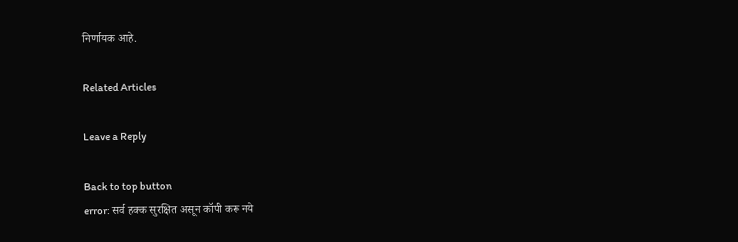निर्णायक आहे.

Related Articles

Leave a Reply

Back to top button
error: सर्व हक्क सुरक्षित असून कॉपी करू नये